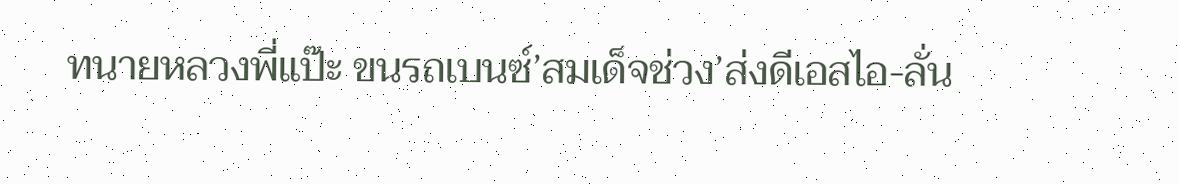ทนายหลวงพี่แป๊ะ ขนรถเบนซ์’สมเด็จช่วง’ส่งดีเอสไอ-ลั่น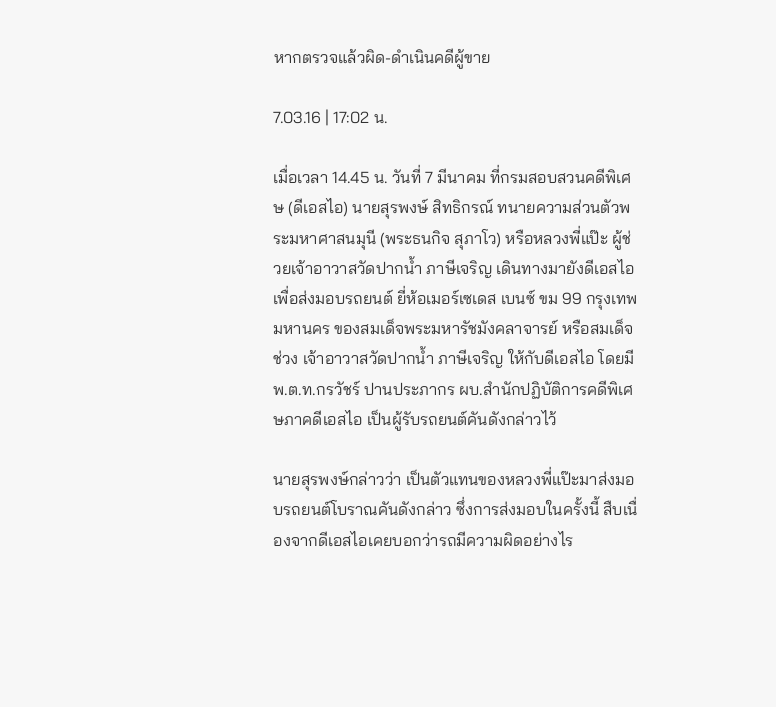หากตรวจแล้วผิด-ดำเนินคดีผู้ขาย

7.03.16 | 17:02 น.

เมื่อเวลา 14.45 น. วันที่ 7 มีนาคม ที่กรมสอบสวนคดีพิเศษ (ดีเอสไอ) นายสุรพงษ์ สิทธิกรณ์ ทนายความส่วนตัวพระมหาศาสนมุนี (พระธนกิจ สุภาโว) หรือหลวงพี่แป๊ะ ผู้ช่วยเจ้าอาวาสวัดปากน้ำ ภาษีเจริญ เดินทางมายังดีเอสไอ เพื่อส่งมอบรถยนต์ ยี่ห้อเมอร์เซเดส เบนซ์ ขม 99 กรุงเทพมหานคร ของสมเด็จพระมหารัชมังคลาจารย์ หรือสมเด็จช่วง เจ้าอาวาสวัดปากน้ำ ภาษีเจริญ ให้กับดีเอสไอ โดยมี พ.ต.ท.กรวัชร์ ปานประภากร ผบ.สำนักปฏิบัติการคดีพิเศษภาคดีเอสไอ เป็นผู้รับรถยนต์คันดังกล่าวไว้

นายสุรพงษ์กล่าวว่า เป็นตัวแทนของหลวงพี่แป๊ะมาส่งมอบรถยนต์โบราณคันดังกล่าว ซึ่งการส่งมอบในครั้งนี้ สืบเนื่องจากดีเอสไอเคยบอกว่ารถมีความผิดอย่างไร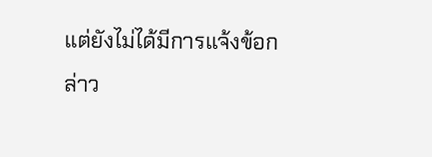แต่ยังไม่ได้มีการแจ้งข้อกล่าว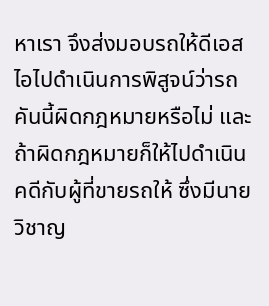หาเรา จึงส่งมอบรถให้ดีเอสไอไปดำเนินการพิสูจน์ว่ารถคันนี้ผิดกฎหมายหรือไม่ และถ้าผิดกฎหมายก็ให้ไปดำเนินคดีกับผู้ที่ขายรถให้ ซึ่งมีนายวิชาญ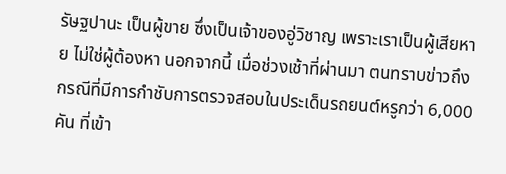รัษฐปานะ เป็นผู้ขาย ซึ่งเป็นเจ้าของอู่วิชาญ เพราะเราเป็นผู้เสียหาย ไม่ใช่ผู้ต้องหา นอกจากนี้ เมื่อช่วงเช้าที่ผ่านมา ตนทราบข่าวถึงกรณีที่มีการกำชับการตรวจสอบในประเด็นรถยนต์หรูกว่า 6,000 คัน ที่เข้า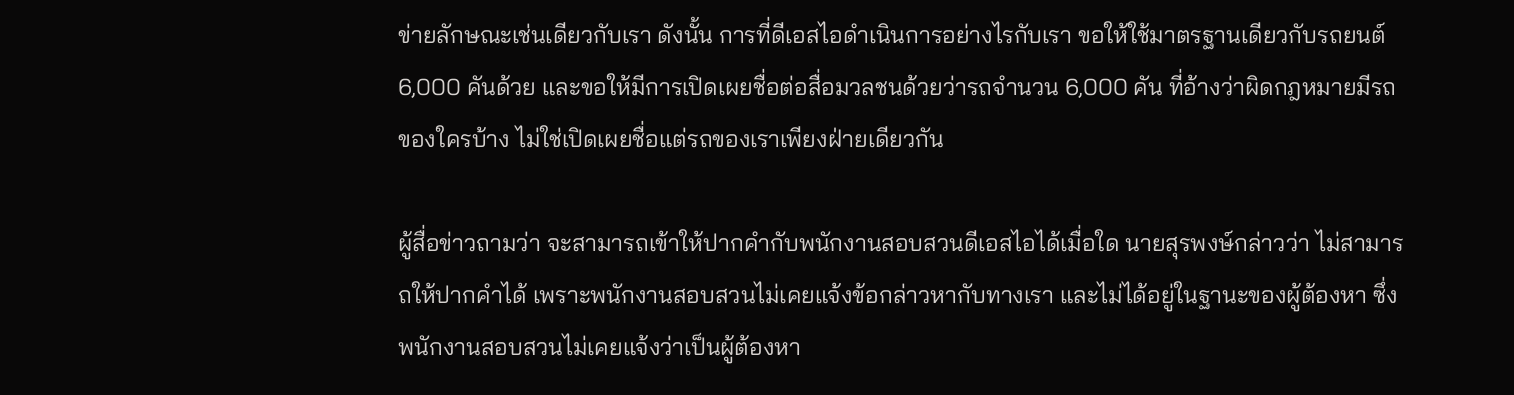ข่ายลักษณะเช่นเดียวกับเรา ดังนั้น การที่ดีเอสไอดำเนินการอย่างไรกับเรา ขอให้ใช้มาตรฐานเดียวกับรถยนต์ 6,000 คันด้วย และขอให้มีการเปิดเผยชื่อต่อสื่อมวลชนด้วยว่ารถจำนวน 6,000 คัน ที่อ้างว่าผิดกฎหมายมีรถของใครบ้าง ไม่ใช่เปิดเผยชื่อแต่รถของเราเพียงฝ่ายเดียวกัน

ผู้สื่อข่าวถามว่า จะสามารถเข้าให้ปากคำกับพนักงานสอบสวนดีเอสไอได้เมื่อใด นายสุรพงษ์กล่าวว่า ไม่สามารถให้ปากคำได้ เพราะพนักงานสอบสวนไม่เคยแจ้งข้อกล่าวหากับทางเรา และไม่ได้อยู่ในฐานะของผู้ต้องหา ซึ่งพนักงานสอบสวนไม่เคยแจ้งว่าเป็นผู้ต้องหา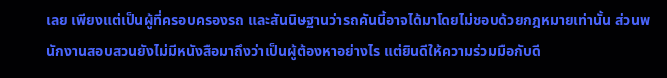เลย เพียงแต่เป็นผู้ที่ครอบครองรถ และสันนิษฐานว่ารถคันนี้อาจได้มาโดยไม่ชอบด้วยกฎหมายเท่านั้น ส่วนพนักงานสอบสวนยังไม่มีหนังสือมาถึงว่าเป็นผู้ต้องหาอย่างไร แต่ยินดีให้ความร่วมมือกับดี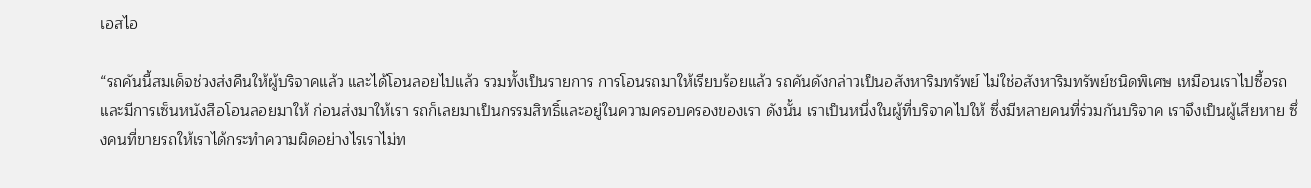เอสไอ

“รถคันนี้สมเด็จช่วงส่งคืนให้ผู้บริจาคแล้ว และได้โอนลอยไปแล้ว รวมทั้งเป็นรายการ การโอนรถมาให้เรียบร้อยแล้ว รถคันดังกล่าวเป็นอสังหาริมทรัพย์ ไม่ใช่อสังหาริมทรัพย์ชนิดพิเศษ เหมือนเราไปซื้อรถและมีการเซ็นหนังสือโอนลอยมาให้ ก่อนส่งมาให้เรา รถก็เลยมาเป็นกรรมสิทธิ์และอยู่ในความครอบครองของเรา ดังนั้น เราเป็นหนึ่งในผู้ที่บริจาคไปให้ ซึ่งมีหลายคนที่ร่วมกันบริจาค เราจึงเป็นผู้เสียหาย ซึ่งคนที่ขายรถให้เราได้กระทำความผิดอย่างไรเราไม่ท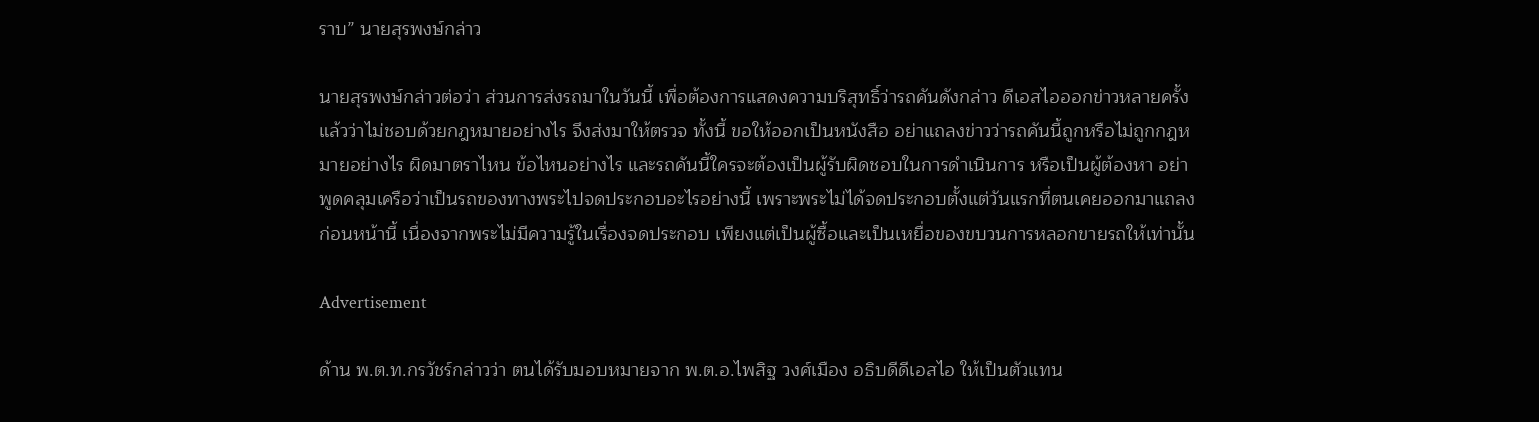ราบ” นายสุรพงษ์กล่าว

นายสุรพงษ์กล่าวต่อว่า ส่วนการส่งรถมาในวันนี้ เพื่อต้องการแสดงความบริสุทธิ์ว่ารถคันดังกล่าว ดีเอสไอออกข่าวหลายครั้งแล้วว่าไม่ชอบด้วยกฎหมายอย่างไร จึงส่งมาให้ตรวจ ทั้งนี้ ขอให้ออกเป็นหนังสือ อย่าแถลงข่าวว่ารถคันนี้ถูกหรือไม่ถูกกฎหมายอย่างไร ผิดมาตราไหน ข้อไหนอย่างไร และรถคันนี้ใครจะต้องเป็นผู้รับผิดชอบในการดำเนินการ หรือเป็นผู้ต้องหา อย่าพูดคลุมเครือว่าเป็นรถของทางพระไปจดประกอบอะไรอย่างนี้ เพราะพระไม่ได้จดประกอบตั้งแต่วันแรกที่ตนเคยออกมาแถลงก่อนหน้านี้ เนื่องจากพระไม่มีความรู้ในเรื่องจดประกอบ เพียงแต่เป็นผู้ซื้อและเป็นเหยื่อของขบวนการหลอกขายรถให้เท่านั้น

Advertisement

ด้าน พ.ต.ท.กรวัชร์กล่าวว่า ตนได้รับมอบหมายจาก พ.ต.อ.ไพสิฐ วงศ์เมือง อธิบดีดีเอสไอ ให้เป็นตัวแทน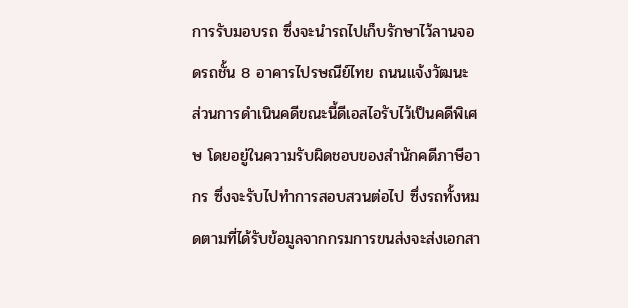การรับมอบรถ ซึ่งจะนำรถไปเก็บรักษาไว้ลานจอดรถชั้น 8 อาคารไปรษณีย์ไทย ถนนแจ้งวัฒนะ ส่วนการดำเนินคดีขณะนี้ดีเอสไอรับไว้เป็นคดีพิเศษ โดยอยู่ในความรับผิดชอบของสำนักคดีภาษีอากร ซึ่งจะรับไปทำการสอบสวนต่อไป ซึ่งรถทั้งหมดตามที่ได้รับข้อมูลจากกรมการขนส่งจะส่งเอกสา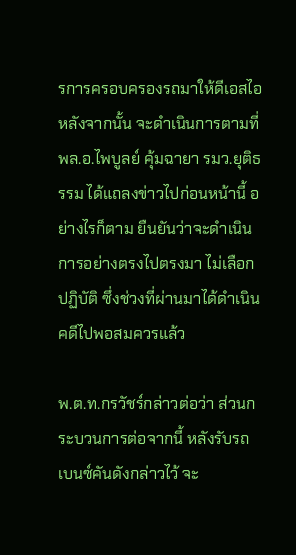รการครอบครองรถมาให้ดีเอสไอ หลังจากนั้น จะดำเนินการตามที่ พล.อ.ไพบูลย์ คุ้มฉายา รมว.ยุติธรรม ได้แถลงข่าวไปก่อนหน้านี้ อย่างไรก็ตาม ยืนยันว่าจะดำเนินการอย่างตรงไปตรงมา ไม่เลือกปฏิบัติ ซึ่งช่วงที่ผ่านมาได้ดำเนินคดีไปพอสมควรแล้ว

พ.ต.ท.กรวัชร์กล่าวต่อว่า ส่วนกระบวนการต่อจากนี้ หลังรับรถเบนซ์คันดังกล่าวไว้ จะ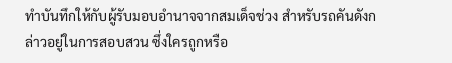ทำบันทึกให้กับผู้รับมอบอำนาจจากสมเด็จช่วง สำหรับรถคันดังกล่าวอยู่ในการสอบสวน ซึ่งใครถูกหรือ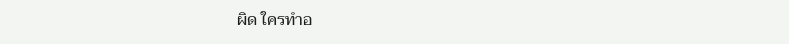ผิด ใครทำอ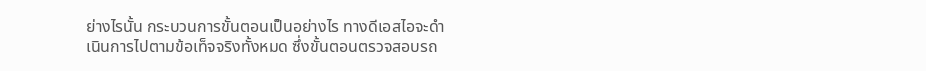ย่างไรนั้น กระบวนการขั้นตอนเป็นอย่างไร ทางดีเอสไอจะดำเนินการไปตามข้อเท็จจริงทั้งหมด ซึ่งขั้นตอนตรวจสอบรถ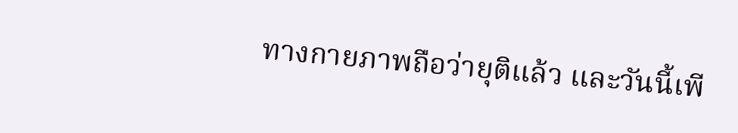ทางกายภาพถือว่ายุติแล้ว และวันนี้เพี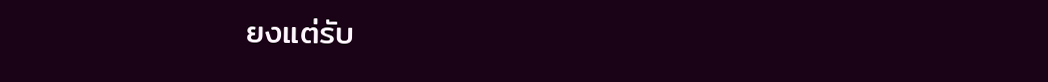ยงแต่รับ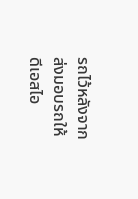รถไว้หลังจากส่งมอบรถให้ดีเอสไอ